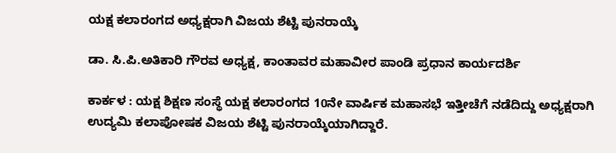ಯಕ್ಷ ಕಲಾರಂಗದ ಅಧ್ಯಕ್ಷರಾಗಿ ವಿಜಯ ಶೆಟ್ಟಿ ಪುನರಾಯ್ಕೆ

ಡಾ. ಸಿ.ಪಿ.ಅತಿಕಾರಿ ಗೌರವ ಅಧ್ಯಕ್ಷ, ಕಾಂತಾವರ ಮಹಾವೀರ ಪಾಂಡಿ ಪ್ರಧಾನ ಕಾರ್ಯದರ್ಶಿ

ಕಾರ್ಕಳ : ಯಕ್ಷ ಶಿಕ್ಷಣ ಸಂಸ್ಥೆ ಯಕ್ಷ ಕಲಾರಂಗದ 10ನೇ ವಾರ್ಷಿಕ ಮಹಾಸಭೆ ಇತ್ತೀಚೆಗೆ ನಡೆದಿದ್ದು ಅಧ್ಯಕ್ಷರಾಗಿ ಉದ್ಯಮಿ ಕಲಾಪೋಷಕ ವಿಜಯ ಶೆಟ್ಟಿ ಪುನರಾಯ್ಕೆಯಾಗಿದ್ದಾರೆ.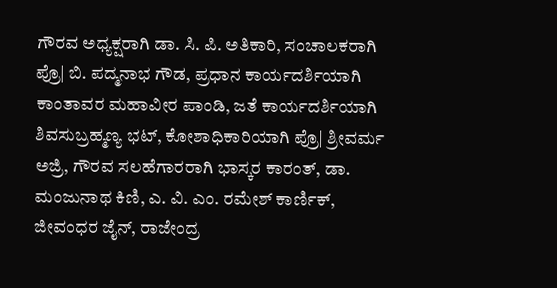ಗೌರವ ಅಧ್ಯಕ್ಷರಾಗಿ ಡಾ. ಸಿ. ಪಿ. ಅತಿಕಾರಿ, ಸಂಚಾಲಕರಾಗಿ ಪ್ರೊ| ಬಿ. ಪದ್ಮನಾಭ ಗೌಡ, ಪ್ರಧಾನ ಕಾರ್ಯದರ್ಶಿಯಾಗಿ ಕಾಂತಾವರ ಮಹಾವೀರ ಪಾಂಡಿ, ಜತೆ ಕಾರ್ಯದರ್ಶಿಯಾಗಿ ಶಿವಸುಬ್ರಹ್ಮಣ್ಯ ಭಟ್, ಕೋಶಾಧಿಕಾರಿಯಾಗಿ ಪ್ರೊ| ಶ್ರೀವರ್ಮ ಅಜ್ರಿ, ಗೌರವ ಸಲಹೆಗಾರರಾಗಿ ಭಾಸ್ಕರ ಕಾರಂತ್, ಡಾ. ಮಂಜುನಾಥ ಕಿಣಿ, ಎ. ವಿ. ಎಂ. ರಮೇಶ್ ಕಾರ್ಣಿಕ್, ಜೀವಂಧರ ಜೈನ್, ರಾಜೇಂದ್ರ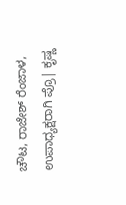ಚೌಟ, ರಾಜೇಶ್ ರೆಂಜಾಳ, ಉಪಾಧ್ಯಕ್ಷರಾಗಿ ಪ್ರೊ| ಕೃಷ್ಣ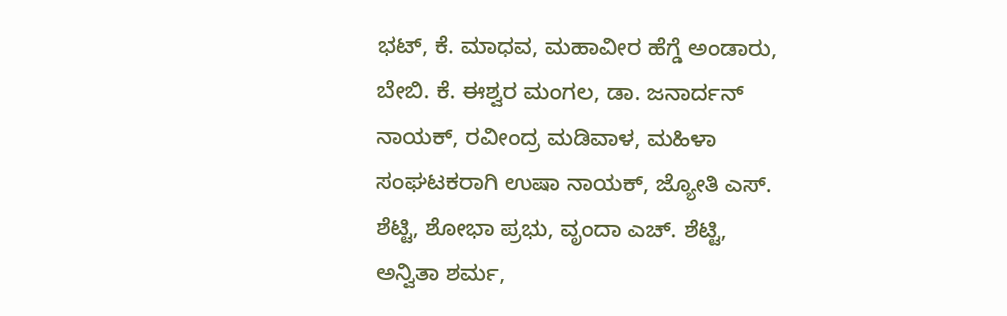ಭಟ್, ಕೆ. ಮಾಧವ, ಮಹಾವೀರ ಹೆಗ್ಡೆ ಅಂಡಾರು, ಬೇಬಿ. ಕೆ. ಈಶ್ವರ ಮಂಗಲ, ಡಾ. ಜನಾರ್ದನ್ ನಾಯಕ್, ರವೀಂದ್ರ ಮಡಿವಾಳ, ಮಹಿಳಾ ಸಂಘಟಕರಾಗಿ ಉಷಾ ನಾಯಕ್, ಜ್ಯೋತಿ ಎಸ್. ಶೆಟ್ಟಿ, ಶೋಭಾ ಪ್ರಭು, ವೃಂದಾ ಎಚ್. ಶೆಟ್ಟಿ, ಅನ್ವಿತಾ ಶರ್ಮ,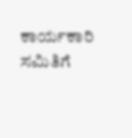ಕಾರ್ಯಕಾರಿ ಸಮಿತಿಗೆ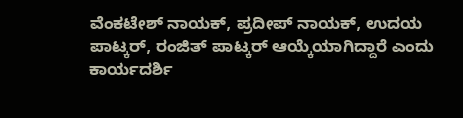ವೆಂಕಟೇಶ್ ನಾಯಕ್, ಪ್ರದೀಪ್ ನಾಯಕ್, ಉದಯ ಪಾಟ್ಕರ್, ರಂಜಿತ್ ಪಾಟ್ಕರ್ ಆಯ್ಕೆಯಾಗಿದ್ದಾರೆ ಎಂದು ಕಾರ್ಯದರ್ಶಿ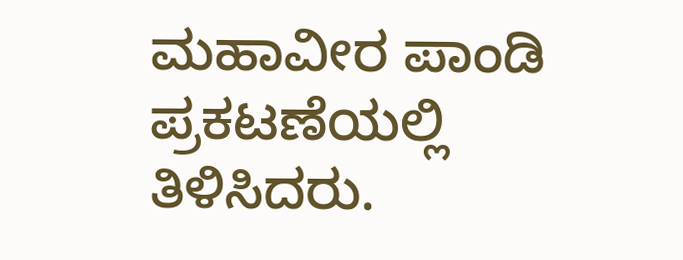ಮಹಾವೀರ ಪಾಂಡಿ ಪ್ರಕಟಣೆಯಲ್ಲಿ ತಿಳಿಸಿದರು.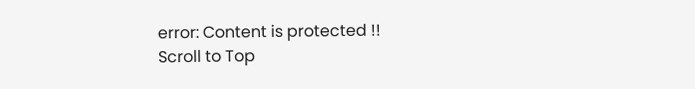error: Content is protected !!
Scroll to Top